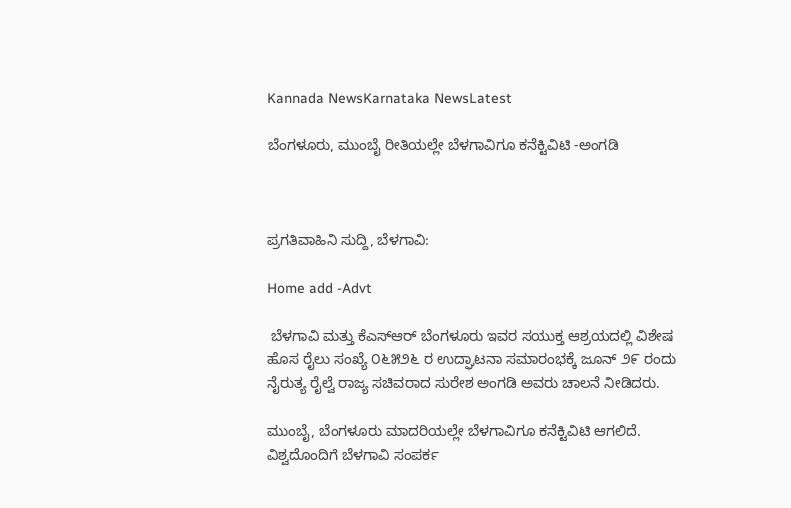Kannada NewsKarnataka NewsLatest

ಬೆಂಗಳೂರು, ಮುಂಬೈ ರೀತಿಯಲ್ಲೇ ಬೆಳಗಾವಿಗೂ ಕನೆಕ್ಟಿವಿಟಿ -ಅಂಗಡಿ



ಪ್ರಗತಿವಾಹಿನಿ ಸುದ್ದಿ, ಬೆಳಗಾವಿ:

Home add -Advt

 ಬೆಳಗಾವಿ ಮತ್ತು ಕೆಎಸ್‌ಆರ್ ಬೆಂಗಳೂರು ಇವರ ಸಯುಕ್ತ ಆಶ್ರಯದಲ್ಲಿ ವಿಶೇಷ ಹೊಸ ರೈಲು ಸಂಖ್ಯೆ ೦೬೫೨೬ ರ ಉದ್ಘಾಟನಾ ಸಮಾರಂಭಕ್ಕೆ ಜೂನ್ ೨೯ ರಂದು ನೈರುತ್ಯ ರೈಲ್ವೆ ರಾಜ್ಯ ಸಚಿವರಾದ ಸುರೇಶ ಅಂಗಡಿ ಅವರು ಚಾಲನೆ ನೀಡಿದರು.

ಮುಂಬೈ, ಬೆಂಗಳೂರು ಮಾದರಿಯಲ್ಲೇ ಬೆಳಗಾವಿಗೂ ಕನೆಕ್ಟಿವಿಟಿ ಆಗಲಿದೆ. ವಿಶ್ವದೊಂದಿಗೆ ಬೆಳಗಾವಿ ಸಂಪರ್ಕ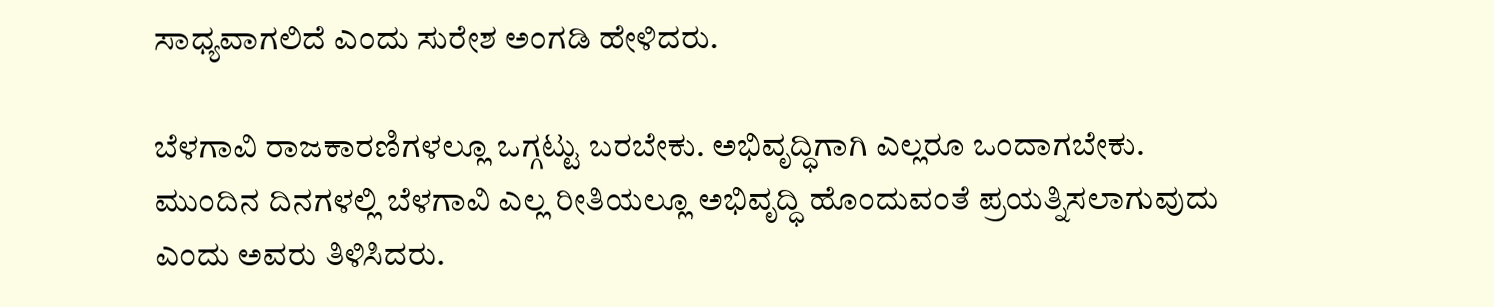ಸಾಧ್ಯವಾಗಲಿದೆ ಎಂದು ಸುರೇಶ ಅಂಗಡಿ ಹೇಳಿದರು.

ಬೆಳಗಾವಿ ರಾಜಕಾರಣಿಗಳಲ್ಲೂ ಒಗ್ಗಟ್ಟು ಬರಬೇಕು. ಅಭಿವೃದ್ಧಿಗಾಗಿ ಎಲ್ಲರೂ ಒಂದಾಗಬೇಕು. ಮುಂದಿನ ದಿನಗಳಲ್ಲಿ ಬೆಳಗಾವಿ ಎಲ್ಲ ರೀತಿಯಲ್ಲೂ ಅಭಿವೃದ್ಧಿ ಹೊಂದುವಂತೆ ಪ್ರಯತ್ನಿಸಲಾಗುವುದು ಎಂದು ಅವರು ತಿಳಿಸಿದರು.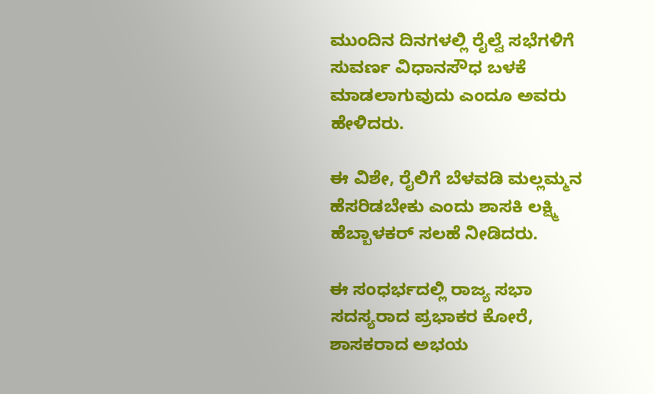ಮುಂದಿನ ದಿನಗಳಲ್ಲಿ ರೈಲ್ವೆ ಸಭೆಗಳಿಗೆ ಸುವರ್ಣ ವಿಧಾನಸೌಧ ಬಳಕೆ ಮಾಡಲಾಗುವುದು ಎಂದೂ ಅವರು ಹೇಳಿದರು.

ಈ ವಿಶೇ, ರೈಲಿಗೆ ಬೆಳವಡಿ ಮಲ್ಲಮ್ಮನ ಹೆಸರಿಡಬೇಕು ಎಂದು ಶಾಸಕಿ ಲಕ್ಷ್ಮಿ ಹೆಬ್ಬಾಳಕರ್ ಸಲಹೆ ನೀಡಿದರು.

ಈ ಸಂಧರ್ಭದಲ್ಲಿ ರಾಜ್ಯ ಸಭಾ ಸದಸ್ಯರಾದ ಪ್ರಭಾಕರ ಕೋರೆ, ಶಾಸಕರಾದ ಅಭಯ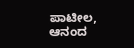ಪಾಟೀಲ, ಆನಂದ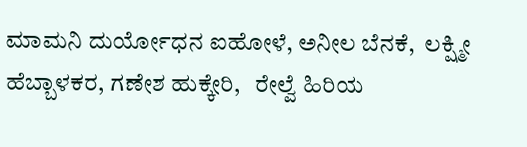ಮಾಮನಿ ದುರ್ಯೋಧನ ಐಹೋಳೆ, ಅನೀಲ ಬೆನಕೆ,  ಲಕ್ಷ್ಮೀ ಹೆಬ್ಬಾಳಕರ, ಗಣೇಶ ಹುಕ್ಕೇರಿ,   ರೇಲ್ವೆ ಹಿರಿಯ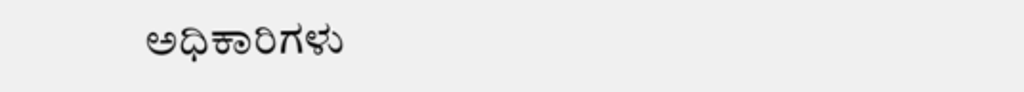ಅಧಿಕಾರಿಗಳು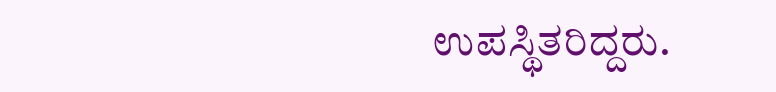ಉಪಸ್ಥಿತರಿದ್ದರು.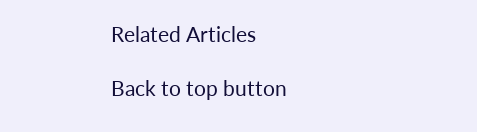Related Articles

Back to top button